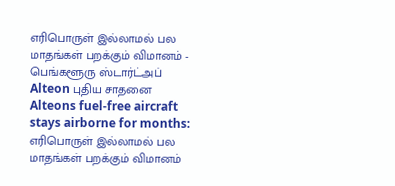எரிபொருள் இல்லாமல் பல மாதங்கள் பறக்கும் விமானம் - பெங்களூரு ஸ்டார்ட்அப் Alteon புதிய சாதனை
Alteons fuel-free aircraft stays airborne for months: எரிபொருள் இல்லாமல் பல மாதங்கள் பறக்கும் விமானம்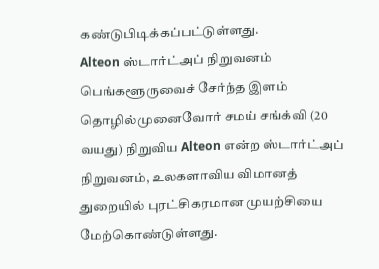கண்டுபிடிக்கப்பட்டுள்ளது.
Alteon ஸ்டார்ட்அப் நிறுவனம்
பெங்களூருவைச் சேர்ந்த இளம் தொழில்முனைவோர் சமய் சங்க்வி (20 வயது) நிறுவிய Alteon என்ற ஸ்டார்ட்அப் நிறுவனம், உலகளாவிய விமானத் துறையில் புரட்சிகரமான முயற்சியை மேற்கொண்டுள்ளது.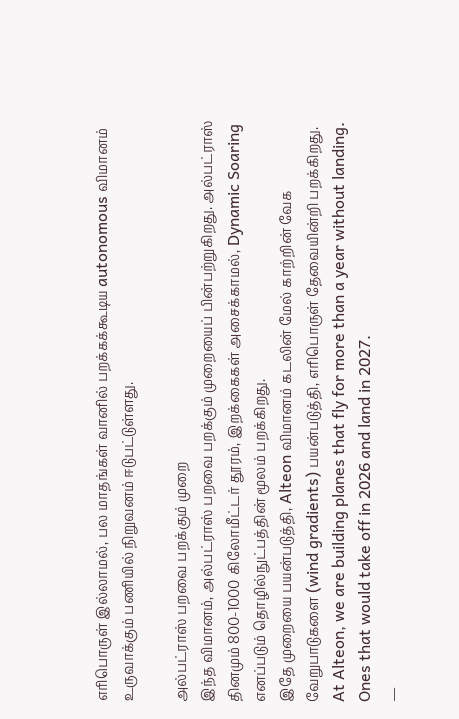எரிபொருள் இல்லாமல், பல மாதங்கள் வானில் பறக்கக்கூடிய autonomous விமானம் உருவாக்கும் பணியில் நிறுவனம் ஈடுபட்டுள்ளது.

அல்பட்ராஸ் பறவை பறக்கும் முறை
இந்த விமானம், அல்பட்ராஸ் பறவை பறக்கும் முறையைப் பின்பற்றுகிறது. அல்பட்ராஸ் தினமும் 800-1000 கிலோமீட்டர் தூரம், இறக்கைகள் அசைக்காமல், Dynamic Soaring எனப்படும் தொழில்நுட்பத்தின் மூலம் பறக்கிறது.
இதே முறையை பயன்படுத்தி, Alteon விமானம் கடலின் மேல் காற்றின் வேக வேறுபாடுகளை (wind gradients) பயன்படுத்தி, எரிபொருள் தேவையின்றி பறக்கிறது.
At Alteon, we are building planes that fly for more than a year without landing. Ones that would take off in 2026 and land in 2027.
—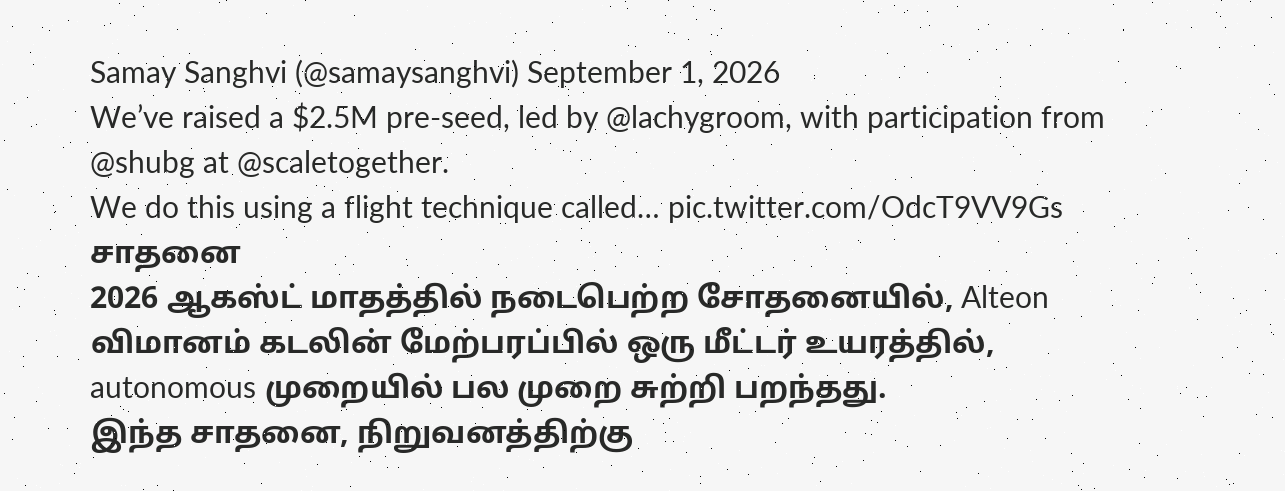Samay Sanghvi (@samaysanghvi) September 1, 2026
We’ve raised a $2.5M pre-seed, led by @lachygroom, with participation from @shubg at @scaletogether.
We do this using a flight technique called… pic.twitter.com/OdcT9VV9Gs
சாதனை
2026 ஆகஸ்ட் மாதத்தில் நடைபெற்ற சோதனையில், Alteon விமானம் கடலின் மேற்பரப்பில் ஒரு மீட்டர் உயரத்தில், autonomous முறையில் பல முறை சுற்றி பறந்தது.
இந்த சாதனை, நிறுவனத்திற்கு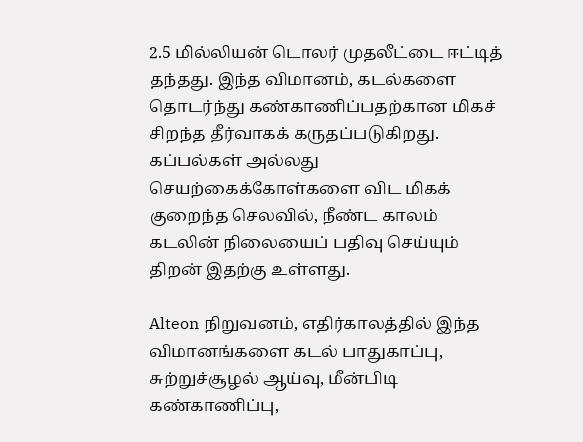2.5 மில்லியன் டொலர் முதலீட்டை ஈட்டித் தந்தது. இந்த விமானம், கடல்களை தொடர்ந்து கண்காணிப்பதற்கான மிகச் சிறந்த தீர்வாகக் கருதப்படுகிறது.
கப்பல்கள் அல்லது செயற்கைக்கோள்களை விட மிகக் குறைந்த செலவில், நீண்ட காலம் கடலின் நிலையைப் பதிவு செய்யும் திறன் இதற்கு உள்ளது.

Alteon நிறுவனம், எதிர்காலத்தில் இந்த விமானங்களை கடல் பாதுகாப்பு, சுற்றுச்சூழல் ஆய்வு, மீன்பிடி கண்காணிப்பு,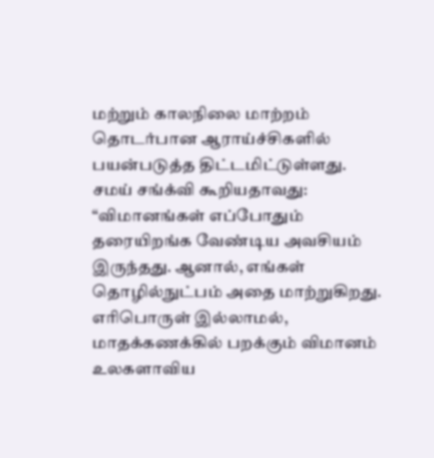மற்றும் காலநிலை மாற்றம் தொடர்பான ஆராய்ச்சிகளில் பயன்படுத்த திட்டமிட்டுள்ளது.
சமய் சங்க்வி கூறியதாவது: “விமானங்கள் எப்போதும் தரையிறங்க வேண்டிய அவசியம் இருந்தது. ஆனால், எங்கள் தொழில்நுட்பம் அதை மாற்றுகிறது. எரிபொருள் இல்லாமல், மாதக்கணக்கில் பறக்கும் விமானம் உலகளாவிய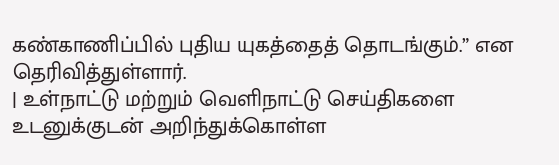கண்காணிப்பில் புதிய யுகத்தைத் தொடங்கும்.” என தெரிவித்துள்ளார்.
| உள்நாட்டு மற்றும் வெளிநாட்டு செய்திகளை உடனுக்குடன் அறிந்துக்கொள்ள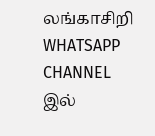லங்காசிறி WHATSAPP CHANNEL இல்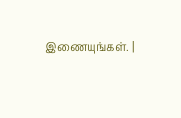இணையுங்கள். |